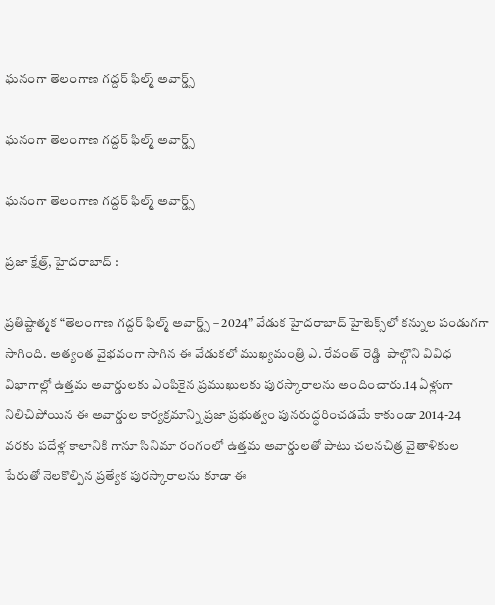ఘనంగా తెలంగాణ గద్దర్ ఫిల్మ్ అవార్డ్స్

ఘనంగా తెలంగాణ గద్దర్ ఫిల్మ్ అవార్డ్స్

ఘనంగా తెలంగాణ గద్దర్ ఫిల్మ్ అవార్డ్స్

ప్రజా క్షేత్ర్, హైదరాబాద్ :

ప్రతిష్టాత్మక “తెలంగాణ గద్దర్ ఫిల్మ్ అవార్డ్స్ – 2024” వేడుక హైదరాబాద్ హైటెక్స్‌లో కన్నుల పండుగగా సాగింది. అత్యంత వైభవంగా సాగిన ఈ వేడుకలో ముఖ్యమంత్రి ఎ. రేవంత్ రెడ్డి  పాల్గొని వివిధ విభాగాల్లో ఉత్తమ అవార్డులకు ఎంపికైన ప్రముఖులకు పురస్కారాలను అందించారు.14 ఏళ్లుగా నిలిచిపోయిన ఈ అవార్డుల కార్యక్రమాన్ని ప్రజా ప్రభుత్వం పునరుద్ధరించడమే కాకుండా 2014-24 వరకు పదేళ్ల కాలానికి గానూ సినిమా రంగంలో ఉత్తమ అవార్డులతో పాటు చలనచిత్ర వైతాళికుల పేరుతో నెలకొల్పిన ప్రత్యేక పురస్కారాలను కూడా ఈ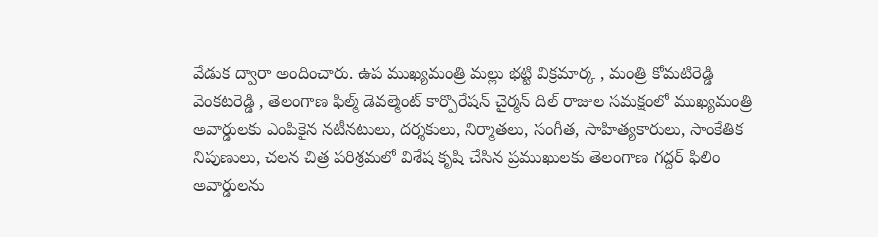వేడుక ద్వారా అందించారు. ఉప ముఖ్యమంత్రి మల్లు భట్టి విక్రమార్క , మంత్రి కోమటిరెడ్డి వెంకటరెడ్డి , తెలంగాణ ఫిల్మ్ డెవల్మెంట్ కార్పొరేషన్ చైర్మన్ దిల్ రాజుల సమక్షంలో ముఖ్యమంత్రి  అవార్డులకు ఎంపికైన నటీనటులు, దర్శకులు, నిర్మాతలు, సంగీత, సాహిత్యకారులు, సాంకేతిక నిపుణులు, చలన చిత్ర పరిశ్రమలో విశేష కృషి చేసిన ప్రముఖులకు తెలంగాణ గద్దర్ ఫిలిం అవార్డులను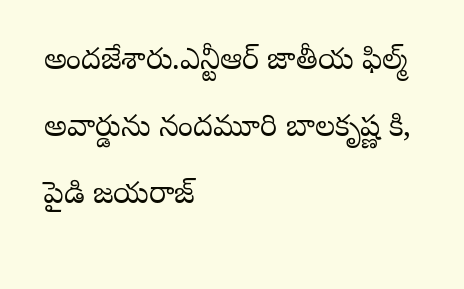అందజేశారు.ఎన్టీఆర్ జాతీయ ఫిల్మ్ అవార్డును నందమూరి బాలకృష్ణ కి, పైడి జయరాజ్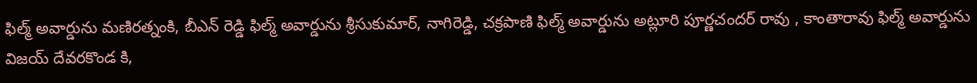ఫిల్మ్ అవార్డును మణిరత్నంకి, బీఎన్ రెడ్డి ఫిల్మ్ అవార్డును శ్రీసుకుమార్, నాగిరెడ్డి, చక్రపాణి ఫిల్మ్ అవార్డును అట్లూరి పూర్ణచందర్ రావు , కాంతారావు ఫిల్మ్ అవార్డును విజయ్ దేవరకొండ కి,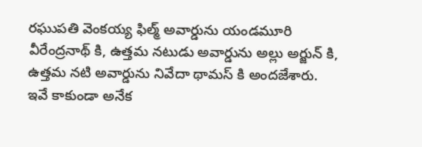రఘుపతి వెంకయ్య ఫిల్మ్ అవార్డును యండమూరి వీరేంద్రనాథ్ కి, ఉత్తమ నటుడు అవార్డును అల్లు అర్జున్ కి, ఉత్తమ నటి అవార్డును నివేదా థామస్ కి అందజేశారు. ఇవే కాకుండా అనేక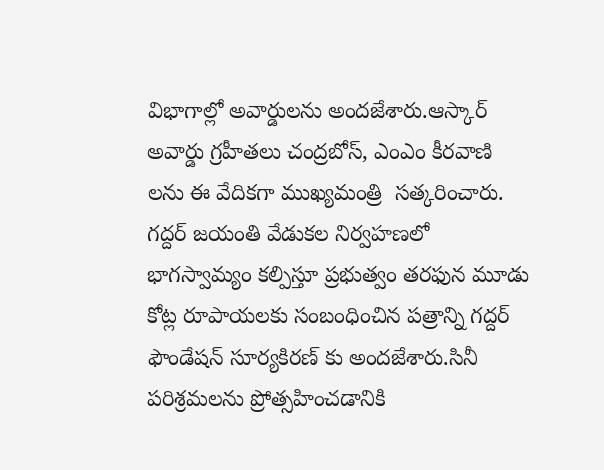విభాగాల్లో అవార్డులను అందజేశారు.ఆస్కార్ అవార్డు గ్రహీతలు చంద్రబోస్, ఎంఎం కీరవాణి లను ఈ వేదికగా ముఖ్యమంత్రి  సత్కరించారు. గద్దర్ జయంతి వేడుకల నిర్వహణలో భాగస్వామ్యం కల్పిస్తూ ప్రభుత్వం తరఫున మూడు కోట్ల రూపాయలకు సంబంధించిన పత్రాన్ని గద్దర్ ఫౌండేషన్ సూర్యకిరణ్ కు అందజేశారు.సినీ పరిశ్రమలను ప్రోత్సహించడానికి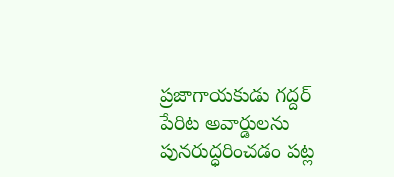ప్రజాగాయకుడు గద్దర్ పేరిట అవార్డులను పునరుద్ధరించడం పట్ల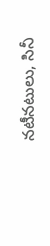నటీనటులు, సినీ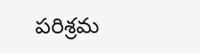పరిశ్రమ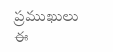ప్రముఖులు ఈ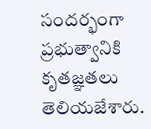సందర్భంగా ప్రభుత్వానికి కృతజ్ఞతలు తెలియజేశారు.